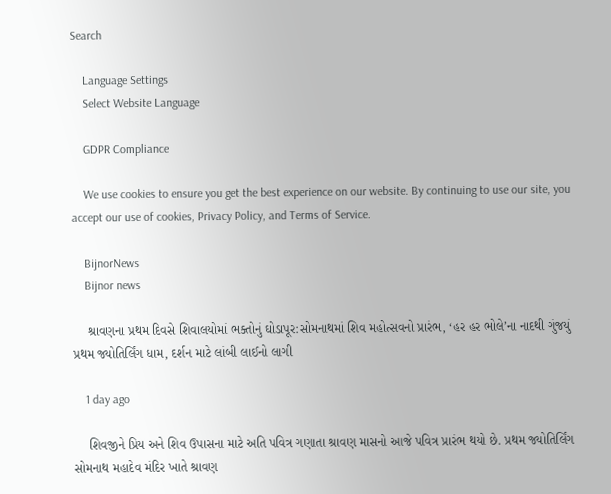Search

    Language Settings
    Select Website Language

    GDPR Compliance

    We use cookies to ensure you get the best experience on our website. By continuing to use our site, you accept our use of cookies, Privacy Policy, and Terms of Service.

    BijnorNews
    Bijnor news

    શ્રાવણના પ્રથમ દિવસે શિવાલયોમાં ભક્તોનું ઘોડાપૂર:સોમનાથમાં શિવ મહોત્સવનો પ્રારંભ, ‘હર હર ભોલે’ના નાદથી ગુંજયું પ્રથમ જ્યોતિર્લિંગ ધામ, દર્શન માટે લાંબી લાઈનો લાગી

    1 day ago

    શિવજીને પ્રિય અને શિવ ઉપાસના માટે અતિ પવિત્ર ગણાતા શ્રાવણ માસનો આજે પવિત્ર પ્રારંભ થયો છે. પ્રથમ જ્યોતિર્લિંગ સોમનાથ મહાદેવ મંદિર ખાતે શ્રાવણ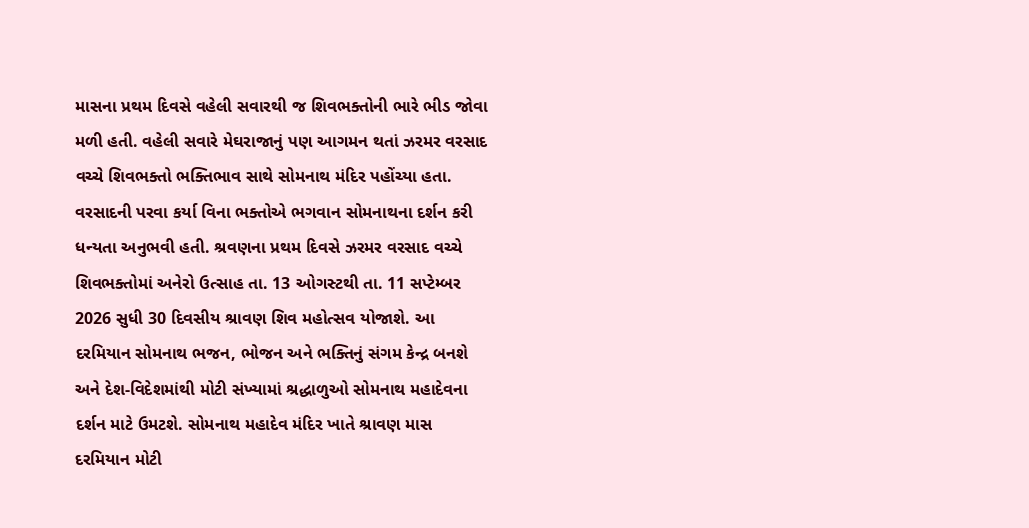માસના પ્રથમ દિવસે વહેલી સવારથી જ શિવભક્તોની ભારે ભીડ જોવા મળી હતી. વહેલી સવારે મેઘરાજાનું પણ આગમન થતાં ઝરમર વરસાદ વચ્ચે શિવભક્તો ભક્તિભાવ સાથે સોમનાથ મંદિર પહોંચ્યા હતા. વરસાદની પરવા કર્યા વિના ભક્તોએ ભગવાન સોમનાથના દર્શન કરી ધન્યતા અનુભવી હતી. શ્રવણના પ્રથમ દિવસે ઝરમર વરસાદ વચ્ચે શિવભક્તોમાં અનેરો ઉત્સાહ તા. 13 ઓગસ્ટથી તા. 11 સપ્ટેમ્બર 2026 સુધી 30 દિવસીય શ્રાવણ શિવ મહોત્સવ યોજાશે. આ દરમિયાન સોમનાથ ભજન, ભોજન અને ભક્તિનું સંગમ કેન્દ્ર બનશે અને દેશ-વિદેશમાંથી મોટી સંખ્યામાં શ્રદ્ધાળુઓ સોમનાથ મહાદેવના દર્શન માટે ઉમટશે. સોમનાથ મહાદેવ મંદિર ખાતે શ્રાવણ માસ દરમિયાન મોટી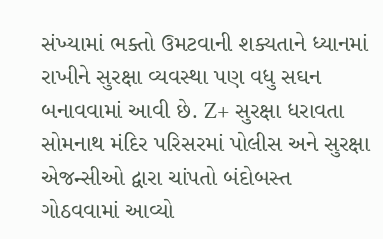સંખ્યામાં ભક્તો ઉમટવાની શક્યતાને ધ્યાનમાં રાખીને સુરક્ષા વ્યવસ્થા પણ વધુ સઘન બનાવવામાં આવી છે. Z+ સુરક્ષા ધરાવતા સોમનાથ મંદિર પરિસરમાં પોલીસ અને સુરક્ષા એજન્સીઓ દ્વારા ચાંપતો બંદોબસ્ત ગોઠવવામાં આવ્યો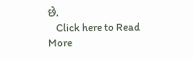છે.
    Click here to Read More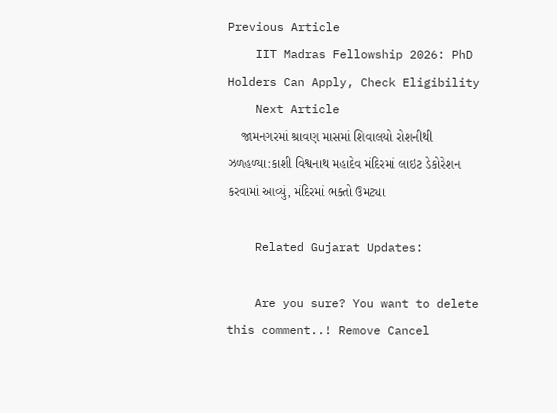Previous Article
    IIT Madras Fellowship 2026: PhD Holders Can Apply, Check Eligibility
    Next Article
    જામનગરમાં શ્રાવણ માસમાં શિવાલયો રોશનીથી ઝળહળ્યા:કાશી વિશ્વનાથ મહાદેવ મંદિરમાં લાઇટ ડેકોરેશન કરવામાં આવ્યું, મંદિરમાં ભક્તો ઉમટ્યા

    Related Gujarat Updates:

    Are you sure? You want to delete this comment..! Remove Cancel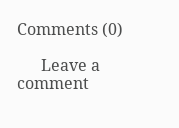Comments (0)

      Leave a comment